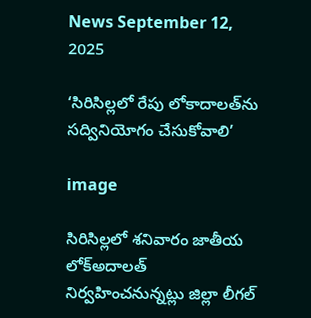News September 12, 2025

‘సిరిసిల్లలో రేపు లోకాదాలత్‌ను సద్వినియోగం చేసుకోవాలి’

image

సిరిసిల్లలో శనివారం జాతీయ లోక్‌అదాలత్ నిర్వహించనున్నట్లు జిల్లా లీగల్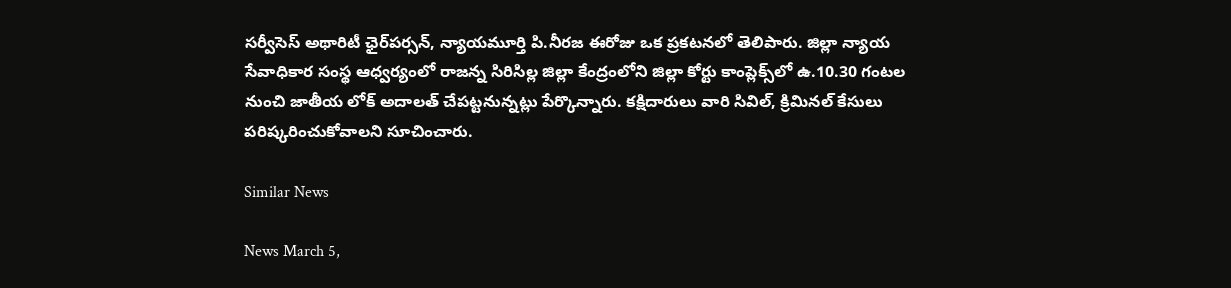సర్వీసెస్ అథారిటీ ఛైర్‌పర్సన్, న్యాయమూర్తి పి.నీరజ ఈరోజు ఒక ప్రకటనలో తెలిపారు. జిల్లా న్యాయ సేవాధికార సంస్థ ఆధ్వర్యంలో రాజన్న సిరిసిల్ల జిల్లా కేంద్రంలోని జిల్లా కోర్టు కాంప్లెక్స్‌లో ఉ.10.30 గంటల నుంచి జాతీయ లోక్ అదాలత్ చేపట్టనున్నట్లు పేర్కొన్నారు. కక్షిదారులు వారి సివిల్, క్రిమినల్ కేసులు పరిష్కరించుకోవాలని సూచించారు.

Similar News

News March 5,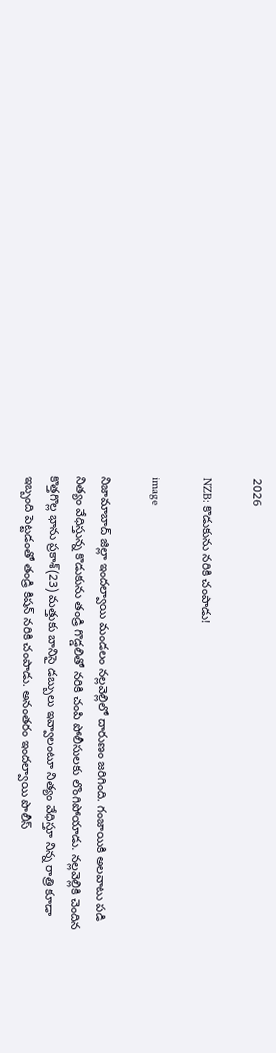2026

NZB: కొడుకును నరికి చంపాడు!

image

నిజామాబాద్ జిల్లా ఇందల్వాయి మండలం నల్లవెల్లిలో దారుణం జరిగింది. గంజాయికి అలవాటు పడి నిత్యం వేధిస్తున్న కొడుకును తండ్రి గొడ్డలితో నరికి చంపి పోలీసులకు లొంగిపోయాడు. నల్లవెల్లికి చెందిన కొత్తగొల్ల భాను ప్రకాశ్(23) మత్తుకు బానిసై డబ్బులు ఇవ్వాలంటూ నిత్యం వేధిస్తూ నిన్న రాత్రి కూడా ఇబ్బంది పెట్టడంతో తండ్రి కిషన్ నరికి చంపాడు. అనంతరం ఇందల్వాయి పొలీస్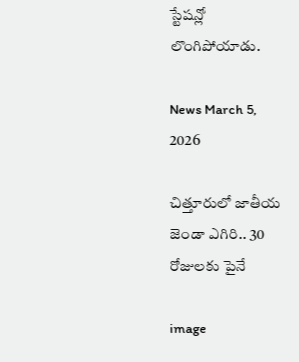స్టేషన్లో లొంగిపోయాడు.

News March 5, 2026

చిత్తూరులో జాతీయ జెండా ఎగిరి.. 30 రోజులకు పైనే

image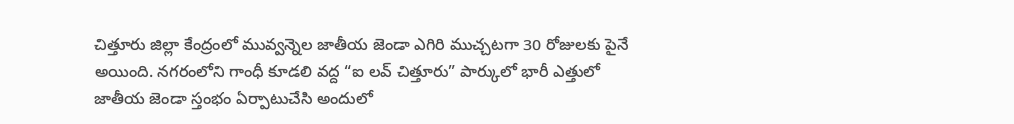చిత్తూరు జిల్లా కేంద్రంలో మువ్వన్నెల జాతీయ జెండా ఎగిరి ముచ్చటగా 30 రోజులకు పైనే అయింది. నగరంలోని గాంధీ కూడలి వద్ద “ఐ లవ్ చిత్తూరు” పార్కులో భారీ ఎత్తులో జాతీయ జెండా స్తంభం ఏర్పాటుచేసి అందులో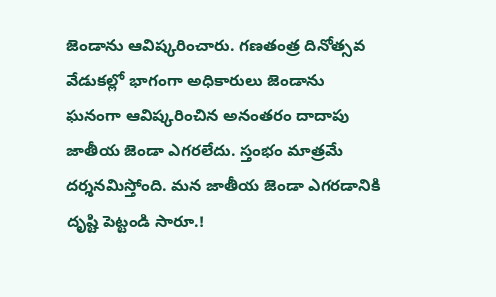జెండాను ఆవిష్కరించారు. గణతంత్ర దినోత్సవ వేడుకల్లో భాగంగా అధికారులు జెండాను ఘనంగా ఆవిష్కరించిన అనంతరం దాదాపు జాతీయ జెండా ఎగరలేదు. స్తంభం మాత్రమే దర్శనమిస్తోంది. మన జాతీయ జెండా ఎగరడానికి దృష్టి పెట్టండి సారూ.!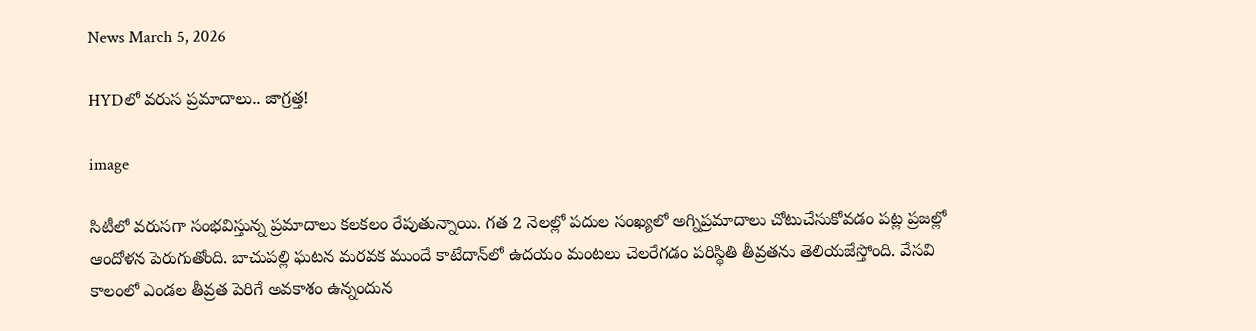News March 5, 2026

HYDలో వరుస ప్రమాదాలు.. జాగ్రత్త!

image

సిటీలో వరుసగా సంభవిస్తున్న ప్రమాదాలు కలకలం రేపుతున్నాయి. గత 2 నెలల్లో పదుల సంఖ్యలో అగ్నిప్రమాదాలు చోటుచేసుకోవడం పట్ల ప్రజల్లో ఆందోళన పెరుగుతోంది. బాచుపల్లి ఘటన మరవక ముందే కాటేదాన్‌లో ఉదయం మంటలు చెలరేగడం పరిస్థితి తీవ్రతను తెలియజేస్తోంది. వేసవి కాలంలో ఎండల తీవ్రత పెరిగే అవకాశం ఉన్నందున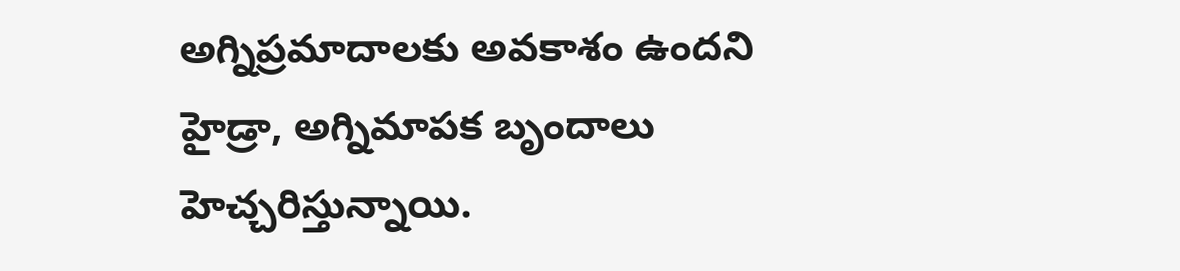అగ్నిప్రమాదాలకు అవకాశం ఉందని హైడ్రా, అగ్నిమాపక బృందాలు హెచ్చరిస్తున్నాయి.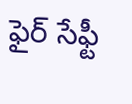ఫైర్ సేఫ్టీ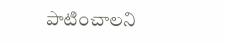పాటించాలని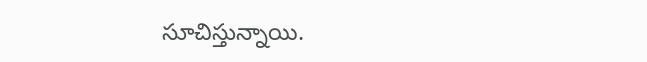సూచిస్తున్నాయి.